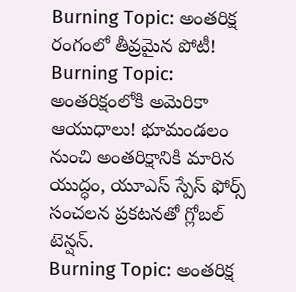Burning Topic: అంతరిక్ష రంగంలో తీవ్రమైన పోటీ!
Burning Topic: అంతరిక్షంలోకి అమెరికా ఆయుధాలు! భూమండలం నుంచి అంతరిక్షానికి మారిన యుద్ధం, యూఎస్ స్పేస్ ఫోర్స్ సంచలన ప్రకటనతో గ్లోబల్ టెన్షన్.
Burning Topic: అంతరిక్ష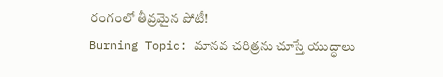రంగంలో తీవ్రమైన పోటీ!
Burning Topic: మానవ చరిత్రను చూస్తే యుద్ధాలు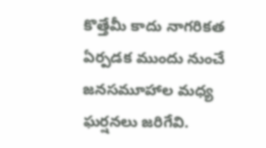కొత్తేమీ కాదు నాగరికత ఏర్పడక ముందు నుంచే జనసమూహాల మధ్య ఘర్షనలు జరిగేవి.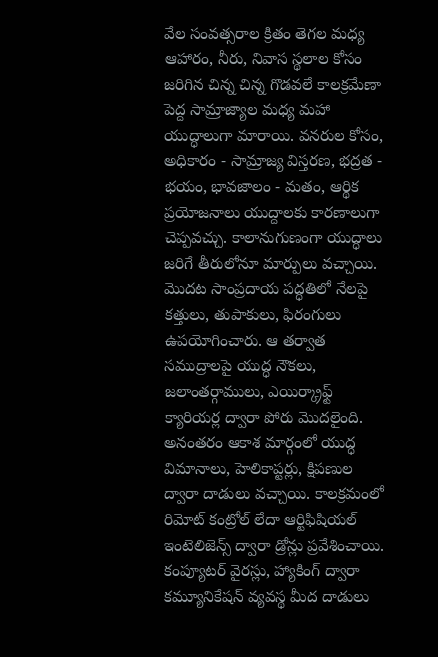వేల సంవత్సరాల క్రితం తెగల మధ్య ఆహారం, నీరు, నివాస స్థలాల కోసం జరిగిన చిన్న చిన్న గొడవలే కాలక్రమేణా పెద్ద సామ్రాజ్యాల మధ్య మహా యుద్ధాలుగా మారాయి. వనరుల కోసం, అధికారం - సామ్రాజ్య విస్తరణ, భద్రత - భయం, భావజాలం - మతం, ఆర్థిక ప్రయోజనాలు యుద్దాలకు కారణాలుగా చెప్పవచ్చు. కాలానుగుణంగా యుద్ధాలు జరిగే తీరులోనూ మార్పులు వచ్చాయి. మొదట సాంప్రదాయ పద్ధతిలో నేలపై కత్తులు, తుపాకులు, ఫిరంగులు ఉపయోగించారు. ఆ తర్వాత సముద్రాలపై యుద్ధ నౌకలు, జలాంతర్గాములు, ఎయిర్క్రాఫ్ట్ క్యారియర్ల ద్వారా పోరు మొదలైంది. అనంతరం ఆకాశ మార్గంలో యుద్ధ విమానాలు, హెలికాప్టర్లు, క్షిపణుల ద్వారా దాడులు వచ్చాయి. కాలక్రమంలో రిమోట్ కంట్రోల్ లేదా ఆర్టిఫిషియల్ ఇంటెలిజెన్స్ ద్వారా డ్రోన్లు ప్రవేశించాయి.
కంప్యూటర్ వైరస్లు, హ్యాకింగ్ ద్వారా కమ్యూనికేషన్ వ్యవస్థ మీద దాడులు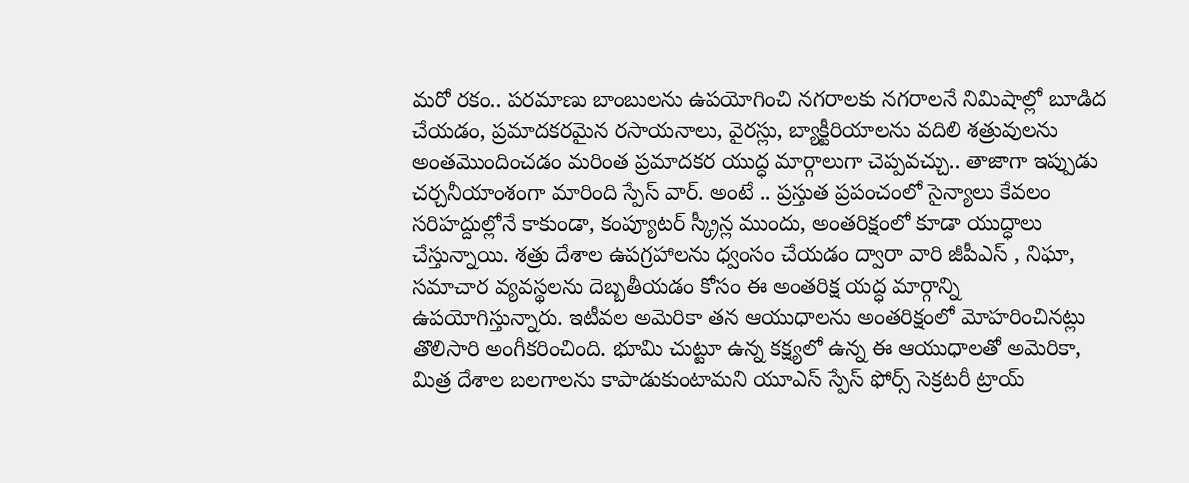మరో రకం.. పరమాణు బాంబులను ఉపయోగించి నగరాలకు నగరాలనే నిమిషాల్లో బూడిద చేయడం, ప్రమాదకరమైన రసాయనాలు, వైరస్లు, బ్యాక్టీరియాలను వదిలి శత్రువులను అంతమొందించడం మరింత ప్రమాదకర యుద్ధ మార్గాలుగా చెప్పవచ్చు.. తాజాగా ఇప్పుడు చర్చనీయాంశంగా మారింది స్పేస్ వార్. అంటే .. ప్రస్తుత ప్రపంచంలో సైన్యాలు కేవలం సరిహద్దుల్లోనే కాకుండా, కంప్యూటర్ స్క్రీన్ల ముందు, అంతరిక్షంలో కూడా యుద్ధాలు చేస్తున్నాయి. శత్రు దేశాల ఉపగ్రహాలను ధ్వంసం చేయడం ద్వారా వారి జీపీఎస్ , నిఘా, సమాచార వ్యవస్థలను దెబ్బతీయడం కోసం ఈ అంతరిక్ష యద్ధ మార్గాన్ని ఉపయోగిస్తున్నారు. ఇటీవల అమెరికా తన ఆయుధాలను అంతరిక్షంలో మోహరించినట్లు తొలిసారి అంగీకరించింది. భూమి చుట్టూ ఉన్న కక్ష్యలో ఉన్న ఈ ఆయుధాలతో అమెరికా, మిత్ర దేశాల బలగాలను కాపాడుకుంటామని యూఎస్ స్పేస్ ఫోర్స్ సెక్రటరీ ట్రాయ్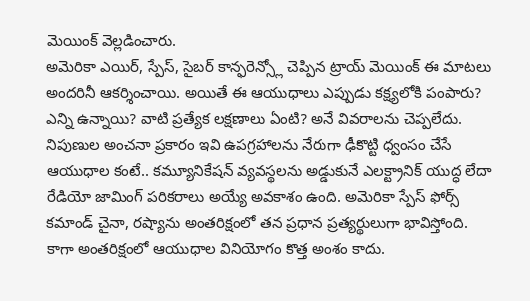మెయింక్ వెల్లడించారు.
అమెరికా ఎయిర్, స్పేస్, సైబర్ కాన్ఫరెన్స్లో చెప్పిన ట్రాయ్ మెయింక్ ఈ మాటలు అందరినీ ఆకర్శించాయి. అయితే ఈ ఆయుధాలు ఎప్పుడు కక్ష్యలోకి పంపారు? ఎన్ని ఉన్నాయి? వాటి ప్రత్యేక లక్షణాలు ఏంటి? అనే వివరాలను చెప్పలేదు. నిపుణుల అంచనా ప్రకారం ఇవి ఉపగ్రహాలను నేరుగా ఢీకొట్టి ధ్వంసం చేసే ఆయుధాల కంటే.. కమ్యూనికేషన్ వ్యవస్థలను అడ్డుకునే ఎలక్ట్రానిక్ యుద్ధ లేదా రేడియో జామింగ్ పరికరాలు అయ్యే అవకాశం ఉంది. అమెరికా స్పేస్ ఫోర్స్ కమాండ్ చైనా, రష్యాను అంతరిక్షంలో తన ప్రధాన ప్రత్యర్థులుగా భావిస్తోంది. కాగా అంతరిక్షంలో ఆయుధాల వినియోగం కొత్త అంశం కాదు.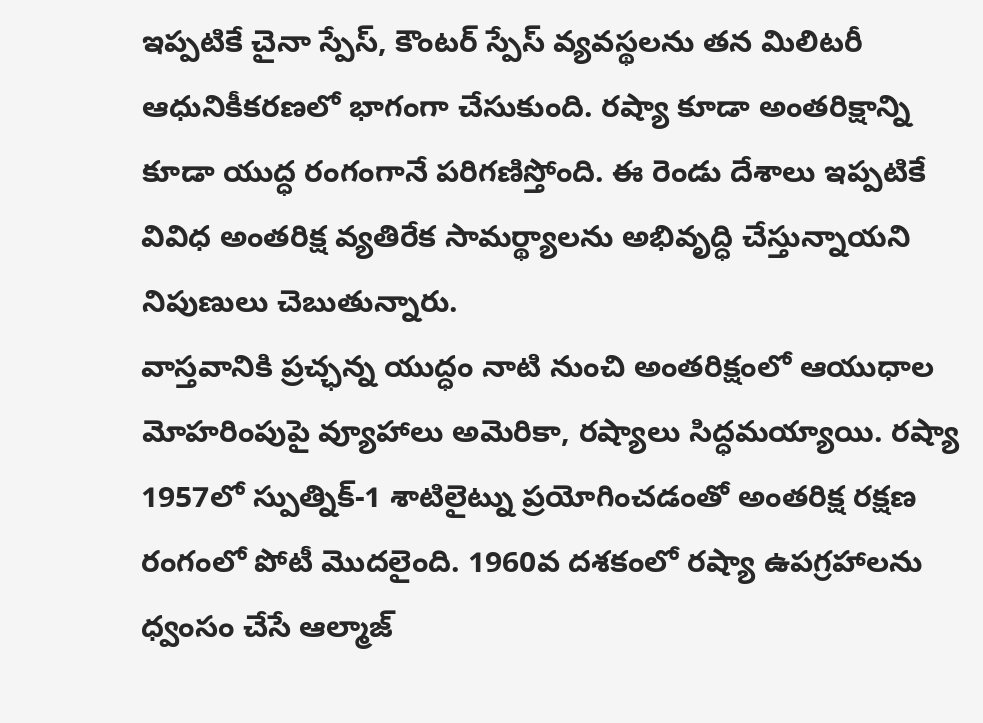ఇప్పటికే చైనా స్పేస్, కౌంటర్ స్పేస్ వ్యవస్థలను తన మిలిటరీ ఆధునికీకరణలో భాగంగా చేసుకుంది. రష్యా కూడా అంతరిక్షాన్ని కూడా యుద్ధ రంగంగానే పరిగణిస్తోంది. ఈ రెండు దేశాలు ఇప్పటికే వివిధ అంతరిక్ష వ్యతిరేక సామర్థ్యాలను అభివృద్ధి చేస్తున్నాయని నిపుణులు చెబుతున్నారు.
వాస్తవానికి ప్రచ్ఛన్న యుద్ధం నాటి నుంచి అంతరిక్షంలో ఆయుధాల మోహరింపుపై వ్యూహాలు అమెరికా, రష్యాలు సిద్ధమయ్యాయి. రష్యా 1957లో స్పుత్నిక్-1 శాటిలైట్ను ప్రయోగించడంతో అంతరిక్ష రక్షణ రంగంలో పోటీ మొదలైంది. 1960వ దశకంలో రష్యా ఉపగ్రహాలను ధ్వంసం చేసే ఆల్మాజ్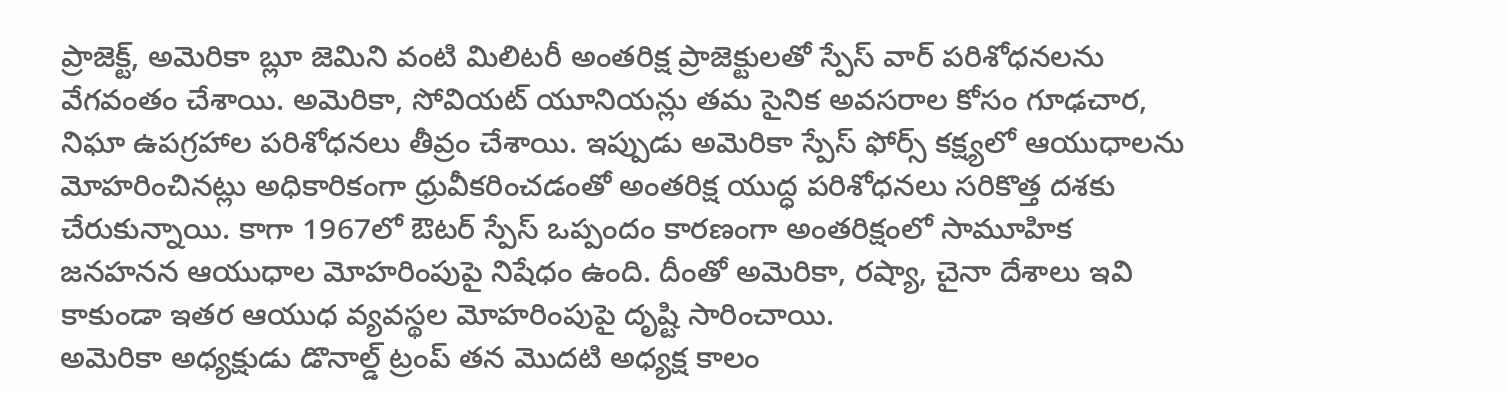ప్రాజెక్ట్, అమెరికా బ్లూ జెమిని వంటి మిలిటరీ అంతరిక్ష ప్రాజెక్టులతో స్పేస్ వార్ పరిశోధనలను వేగవంతం చేశాయి. అమెరికా, సోవియట్ యూనియన్లు తమ సైనిక అవసరాల కోసం గూఢచార, నిఘా ఉపగ్రహాల పరిశోధనలు తీవ్రం చేశాయి. ఇప్పుడు అమెరికా స్పేస్ ఫోర్స్ కక్ష్యలో ఆయుధాలను మోహరించినట్లు అధికారికంగా ధ్రువీకరించడంతో అంతరిక్ష యుద్ధ పరిశోధనలు సరికొత్త దశకు చేరుకున్నాయి. కాగా 1967లో ఔటర్ స్పేస్ ఒప్పందం కారణంగా అంతరిక్షంలో సామూహిక జనహనన ఆయుధాల మోహరింపుపై నిషేధం ఉంది. దీంతో అమెరికా, రష్యా, చైనా దేశాలు ఇవి కాకుండా ఇతర ఆయుధ వ్యవస్థల మోహరింపుపై దృష్టి సారించాయి.
అమెరికా అధ్యక్షుడు డొనాల్డ్ ట్రంప్ తన మొదటి అధ్యక్ష కాలం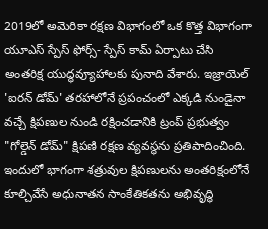2019లో అమెరికా రక్షణ విభాగంలో ఒక కొత్త విభాగంగా యూఎస్ స్పేస్ ఫోర్స్- స్పేస్ కామ్ ఏర్పాటు చేసి అంతరిక్ష యుద్ధవ్యూహాలకు పునాది వేశారు. ఇజ్రాయెల్ 'ఐరన్ డోమ్' తరహాలోనే ప్రపంచంలో ఎక్కడి నుండైనా వచ్చే క్షిపణుల నుండి రక్షించడానికి ట్రంప్ ప్రభుత్వం "గోల్డెన్ డోమ్" క్షిపణి రక్షణ వ్యవస్థను ప్రతిపాదించింది. ఇందులో భాగంగా శత్రువుల క్షిపణులను అంతరిక్షంలోనే కూల్చివేసే అధునాతన సాంకేతికతను అభివృద్ధి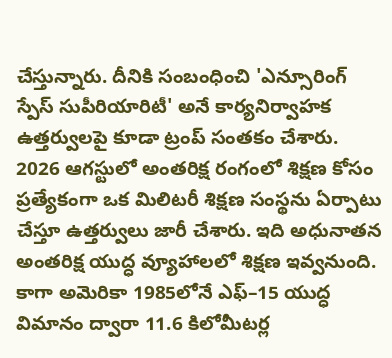చేస్తున్నారు. దీనికి సంబంధించి 'ఎన్సూరింగ్ స్పేస్ సుపీరియారిటీ' అనే కార్యనిర్వాహక ఉత్తర్వులపై కూడా ట్రంప్ సంతకం చేశారు. 2026 ఆగస్టులో అంతరిక్ష రంగంలో శిక్షణ కోసం ప్రత్యేకంగా ఒక మిలిటరీ శిక్షణ సంస్థను ఏర్పాటు చేస్తూ ఉత్తర్వులు జారీ చేశారు. ఇది అధునాతన అంతరిక్ష యుద్ధ వ్యూహాలలో శిక్షణ ఇవ్వనుంది.
కాగా అమెరికా 1985లోనే ఎఫ్–15 యుద్ధ విమానం ద్వారా 11.6 కిలోమీటర్ల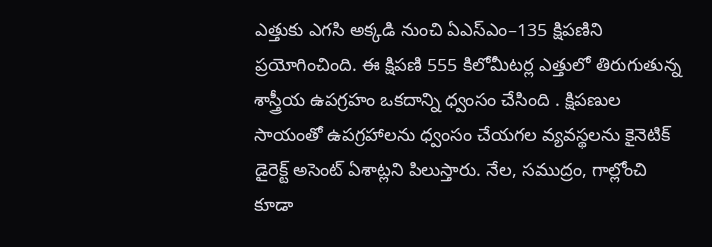ఎత్తుకు ఎగసి అక్కడి నుంచి ఏఎస్ఎం–135 క్షిపణిని ప్రయోగించింది. ఈ క్షిపణి 555 కిలోమీటర్ల ఎత్తులో తిరుగుతున్న శాస్త్రీయ ఉపగ్రహం ఒకదాన్ని ధ్వంసం చేసింది . క్షిపణుల సాయంతో ఉపగ్రహాలను ధ్వంసం చేయగల వ్యవస్థలను కైనెటిక్ డైరెక్ట్ అసెంట్ ఏశాట్లని పిలుస్తారు. నేల, సముద్రం, గాల్లోంచి కూడా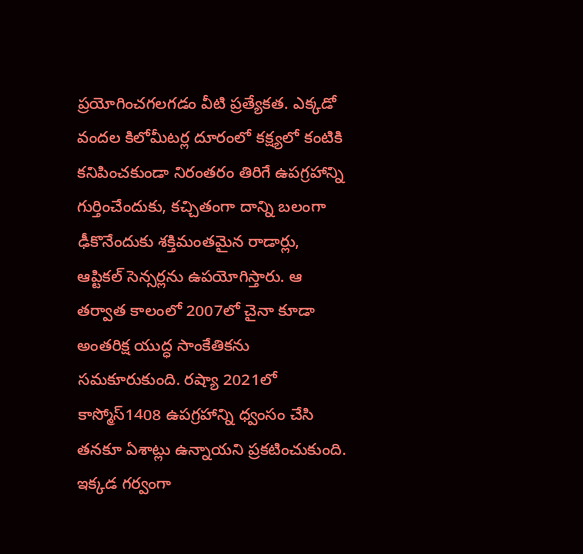ప్రయోగించగలగడం వీటి ప్రత్యేకత. ఎక్కడో వందల కిలోమీటర్ల దూరంలో కక్ష్యలో కంటికి కనిపించకుండా నిరంతరం తిరిగే ఉపగ్రహాన్ని గుర్తించేందుకు, కచ్చితంగా దాన్ని బలంగా ఢీకొనేందుకు శక్తిమంతమైన రాడార్లు, ఆప్టికల్ సెన్సర్లను ఉపయోగిస్తారు. ఆ తర్వాత కాలంలో 2007లో చైనా కూడా అంతరిక్ష యుద్ధ సాంకేతికను సమకూరుకుంది. రష్యా 2021లో కాస్మోస్1408 ఉపగ్రహాన్ని ధ్వంసం చేసి తనకూ ఏశాట్లు ఉన్నాయని ప్రకటించుకుంది.
ఇక్కడ గర్వంగా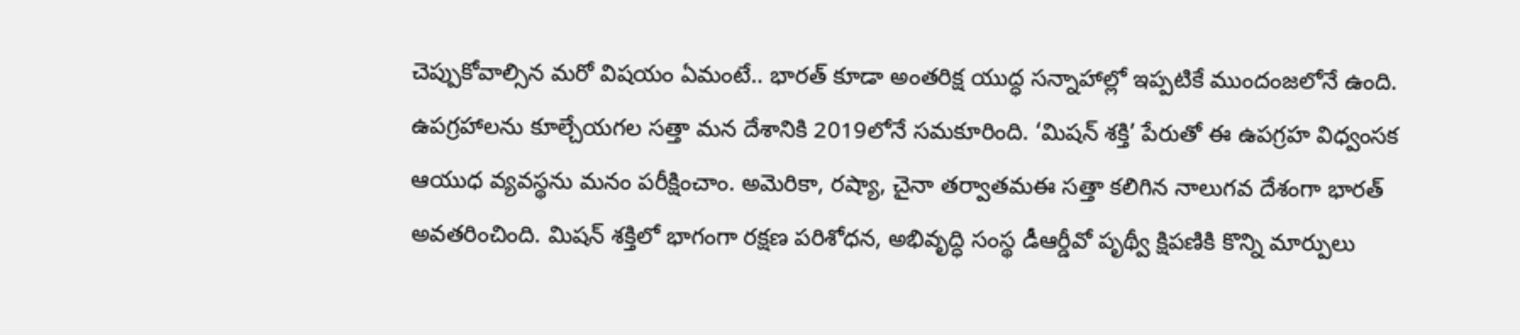చెప్పుకోవాల్సిన మరో విషయం ఏమంటే.. భారత్ కూడా అంతరిక్ష యుద్ధ సన్నాహాల్లో ఇప్పటికే ముందంజలోనే ఉంది. ఉపగ్రహాలను కూల్చేయగల సత్తా మన దేశానికి 2019లోనే సమకూరింది. ‘మిషన్ శక్తి’ పేరుతో ఈ ఉపగ్రహ విధ్వంసక ఆయుధ వ్యవస్థను మనం పరీక్షించాం. అమెరికా, రష్యా, చైనా తర్వాతమఈ సత్తా కలిగిన నాలుగవ దేశంగా భారత్ అవతరించింది. మిషన్ శక్తిలో భాగంగా రక్షణ పరిశోధన, అభివృద్ధి సంస్థ డీఆర్డీవో పృథ్వీ క్షిపణికి కొన్ని మార్పులు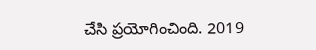చేసి ప్రయోగించింది. 2019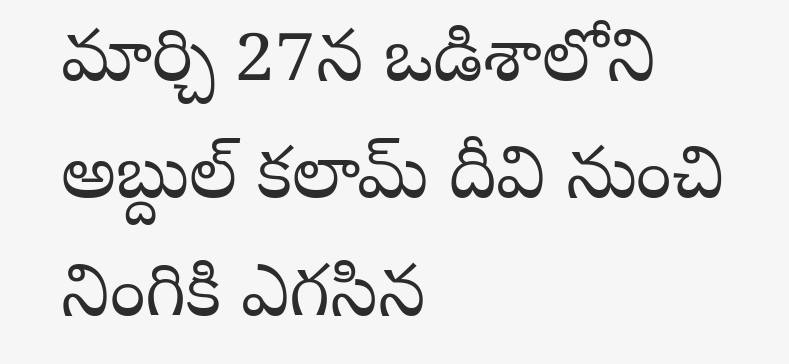మార్చి 27న ఒడిశాలోని అబ్దుల్ కలామ్ దీవి నుంచి నింగికి ఎగసిన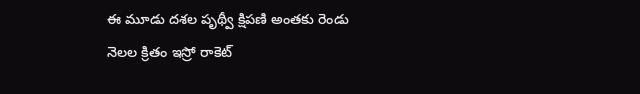ఈ మూడు దశల పృథ్వీ క్షిపణి అంతకు రెండు నెలల క్రితం ఇస్రో రాకెట్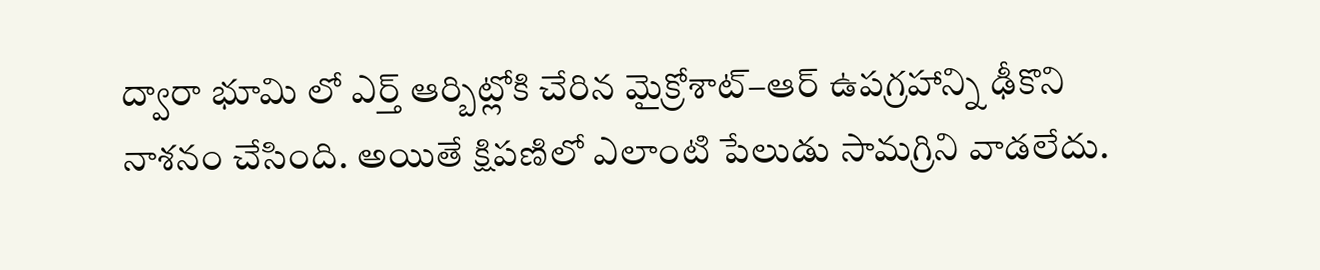ద్వారా భూమి లో ఎర్త్ ఆర్బిట్లోకి చేరిన మైక్రోశాట్–ఆర్ ఉపగ్రహాన్ని ఢీకొని నాశనం చేసింది. అయితే క్షిపణిలో ఎలాంటి పేలుడు సామగ్రిని వాడలేదు.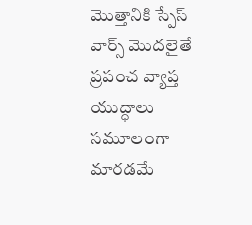మొత్తానికి స్పేస్ వార్స్ మొదలైతే ప్రపంచ వ్యాప్త యుద్ధాలు సమూలంగా మారడమే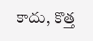కాదు, కొత్త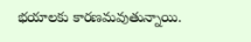భయాలకు కారణమవుతున్నాయి.